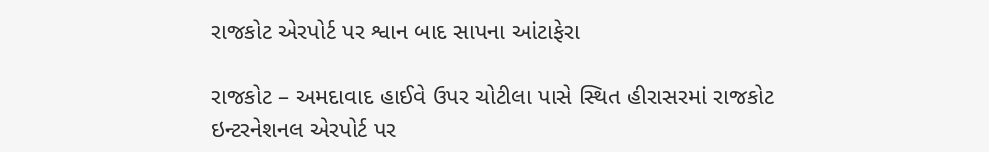રાજકોટ એરપોર્ટ પર શ્વાન બાદ સાપના આંટાફેરા

રાજકોટ – અમદાવાદ હાઈવે ઉપર ચોટીલા પાસે સ્થિત હીરાસરમાં રાજકોટ ઇન્ટરનેશનલ એરપોર્ટ પર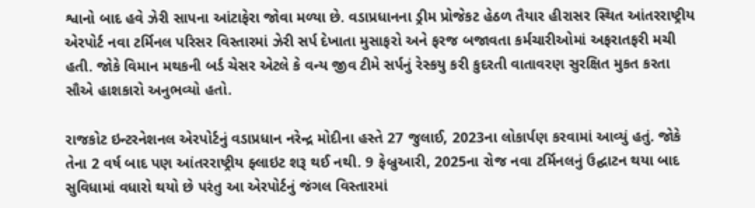શ્વાનો બાદ હવે ઝેરી સાપના આંટાફેરા જોવા મળ્યા છે. વડાપ્રધાનના ડ્રીમ પ્રોજેકટ હેઠળ તૈયાર હીરાસર સ્થિત આંતરરાષ્ટ્રીય એરપોર્ટ નવા ટર્મિનલ પરિસર વિસ્તારમાં ઝેરી સર્પ દેખાતા મુસાફરો અને ફરજ બજાવતા કર્મચારીઓમાં અફરાતફરી મચી હતી. જોકે વિમાન મથકની બર્ડ ચેસર એટલે કે વન્ય જીવ ટીમે સર્પનું રેસ્કયુ કરી કુદરતી વાતાવરણ સુરક્ષિત મુકત કરતા સૌએ હાશકારો અનુભવ્યો હતો.

રાજકોટ ઇન્ટરનેશનલ એરપોર્ટનું વડાપ્રધાન નરેન્દ્ર મોદીના હસ્તે 27 જુલાઈ, 2023ના લોકાર્પણ કરવામાં આવ્યું હતું. જોકે તેના 2 વર્ષ બાદ પણ આંતરરાષ્ટ્રીય ફ્લાઇટ શરૂ થઈ નથી. 9 ફેબ્રુઆરી, 2025ના રોજ નવા ટર્મિનલનું ઉદ્ઘાટન થયા બાદ સુવિધામાં વધારો થયો છે પરંતુ આ એરપોર્ટનું જંગલ વિસ્તારમાં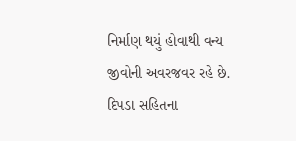નિર્માણ થયું હોવાથી વન્ય જીવોની અવરજવર રહે છે. દિપડા સહિતના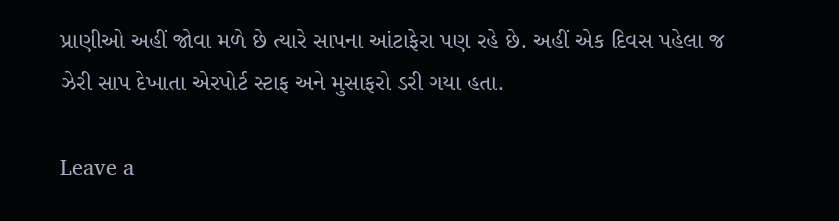પ્રાણીઓ અહીં જોવા મળે છે ત્યારે સાપના આંટાફેરા પણ રહે છે. અહીં એક દિવસ પહેલા જ ઝેરી સાપ દેખાતા એરપોર્ટ સ્ટાફ અને મુસાફરો ડરી ગયા હતા.

Leave a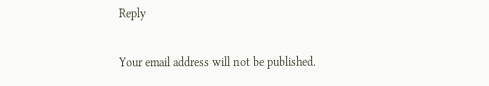Reply

Your email address will not be published.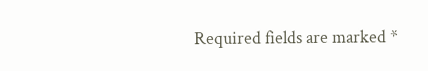Required fields are marked *